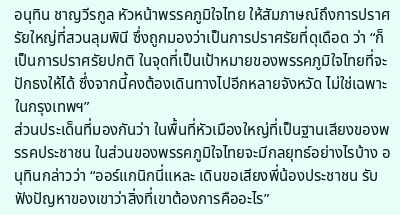อนุทิน ชาญวีรกูล หัวหน้าพรรคภูมิใจไทย ให้สัมภาษณ์ถึงการปราศรัยใหญ่ที่สวนลุมพินี ซึ่งถูกมองว่าเป็นการปราศรัยที่ดุเดือด ว่า “ก็เป็นการปราศรัยปกติ ในจุดที่เป็นเป้าหมายของพรรคภูมิใจไทยที่จะปักธงให้ได้ ซึ่งจากนี้คงต้องเดินทางไปอีกหลายจังหวัด ไม่ใช่เฉพาะในกรุงเทพฯ”
ส่วนประเด็นที่มองกันว่า ในพื้นที่หัวเมืองใหญ่ที่เป็นฐานเสียงของพรรคประชาชน ในส่วนของพรรคภูมิใจไทยจะมีกลยุทธ์อย่างไรบ้าง อนุทินกล่าวว่า “ออร์แกนิกนี่แหละ เดินขอเสียงพี่น้องประชาชน รับฟังปัญหาของเขาว่าสิ่งที่เขาต้องการคืออะไร”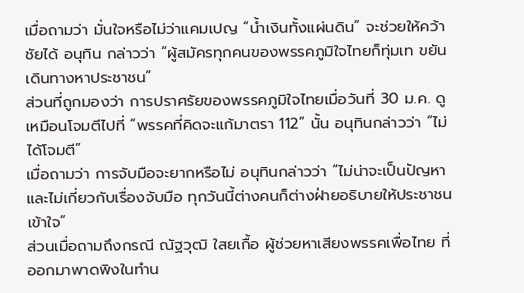เมื่อถามว่า มั่นใจหรือไม่ว่าแคมเปญ “น้ำเงินทั้งแผ่นดิน” จะช่วยให้คว้าชัยได้ อนุทิน กล่าวว่า “ผู้สมัครทุกคนของพรรคภูมิใจไทยก็ทุ่มเท ขยันเดินทางหาประชาชน”
ส่วนที่ถูกมองว่า การปราศรัยของพรรคภูมิใจไทยเมื่อวันที่ 30 ม.ค. ดูเหมือนโจมตีไปที่ “พรรคที่คิดจะแก้มาตรา 112” นั้น อนุทินกล่าวว่า “ไม่ได้โจมตี”
เมื่อถามว่า การจับมือจะยากหรือไม่ อนุทินกล่าวว่า “ไม่น่าจะเป็นปัญหาและไม่เกี่ยวกับเรื่องจับมือ ทุกวันนี้ต่างคนก็ต่างฝ่ายอธิบายให้ประชาชนเข้าใจ”
ส่วนเมื่อถามถึงกรณี ณัฐวุฒิ ใสยเกื้อ ผู้ช่วยหาเสียงพรรคเพื่อไทย ที่ออกมาพาดพิงในทำน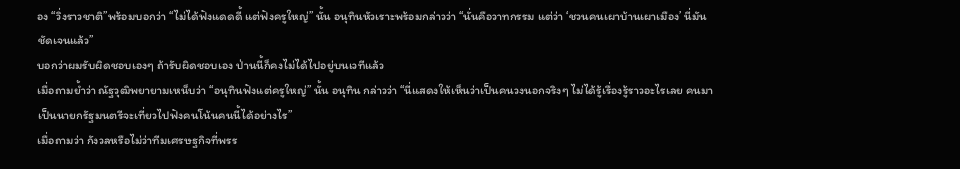อง “วิ่งราวชาติ”พร้อมบอกว่า “ไม่ได้ฟังแดดดี้ แต่ฟังครูใหญ่” นั้น อนุทินหัวเราะพร้อมกล่าวว่า “นั่นคือวาทกรรม แต่ว่า ‘ชวนคนเผาบ้านเผาเมือง’ นี่มันชัดเจนแล้ว”
บอกว่าผมรับผิดชอบเองๆ ถ้ารับผิดชอบเอง ป่านนี้ก็คงไม่ได้ไปอยู่บนเวทีแล้ว
เมื่อถามย้ำว่า ณัฐวุฒิพยายามเหน็บว่า “อนุทินฟังแต่ครูใหญ่” นั้น อนุทิน กล่าวว่า “นี่แสดงให้เห็นว่าเป็นคนวงนอกจริงๆ ไม่ได้รู้เรื่องรู้ราวอะไรเลย คนมาเป็นนายกรัฐมนตรีจะเที่ยวไปฟังคนโน้นคนนี้ได้อย่างไร”
เมื่อถามว่า กังวลหรือไม่ว่าทีมเศรษฐกิจที่พรร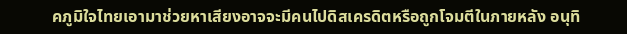คภูมิใจไทยเอามาช่วยหาเสียงอาจจะมีคนไปดิสเครดิตหรือถูกโจมตีในภายหลัง อนุทิ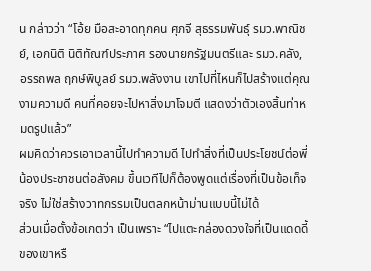น กล่าวว่า “โอ้ย มือสะอาดทุกคน ศุภจี สุธรรมพันธุ์ รมว.พาณิชย์, เอกนิติ นิติทัณฑ์ประภาศ รองนายกรัฐมนตรีและ รมว.คลัง, อรรถพล ฤกษ์พิบูลย์ รมว.พลังงาน เขาไปที่ไหนก็ไปสร้างแต่คุณงามความดี คนที่คอยจะไปหาสิ่งมาโจมตี แสดงว่าตัวเองสิ้นท่าหมดรูปแล้ว”
ผมคิดว่าควรเอาเวลานี้ไปทำความดี ไปทำสิ่งที่เป็นประโยชน์ต่อพี่น้องประชาชนต่อสังคม ขึ้นเวทีไปก็ต้องพูดแต่เรื่องที่เป็นข้อเท็จจริง ไม่ใช่สร้างวาทกรรมเป็นตลกหน้าม่านแบบนี้ไม่ได้
ส่วนเมื่อตั้งข้อเกตว่า เป็นเพราะ “ไปแตะกล่องดวงใจที่เป็นแดดดี้ของเขาหรื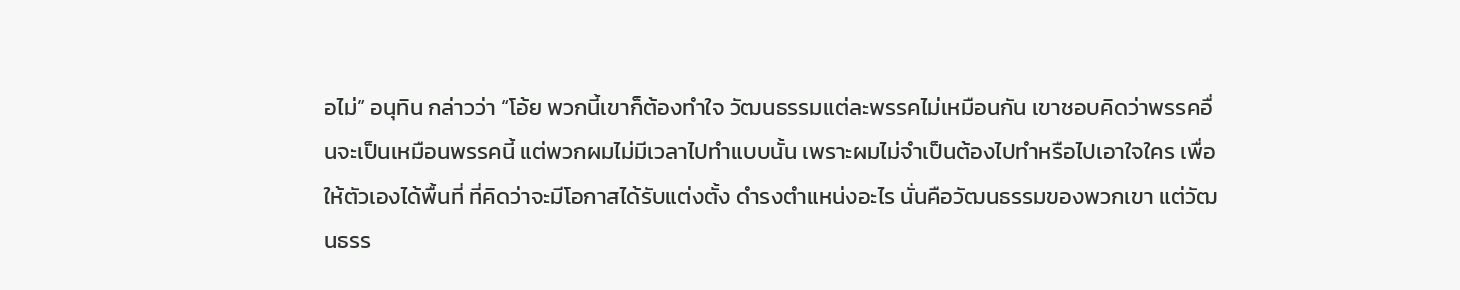อไม่” อนุทิน กล่าวว่า “โอ้ย พวกนี้เขาก็ต้องทำใจ วัฒนธรรมแต่ละพรรคไม่เหมือนกัน เขาชอบคิดว่าพรรคอื่นจะเป็นเหมือนพรรคนี้ แต่พวกผมไม่มีเวลาไปทำแบบนั้น เพราะผมไม่จำเป็นต้องไปทำหรือไปเอาใจใคร เพื่อให้ตัวเองได้พื้นที่ ที่คิดว่าจะมีโอกาสได้รับแต่งตั้ง ดำรงตำแหน่งอะไร นั่นคือวัฒนธรรมของพวกเขา แต่วัฒนธรร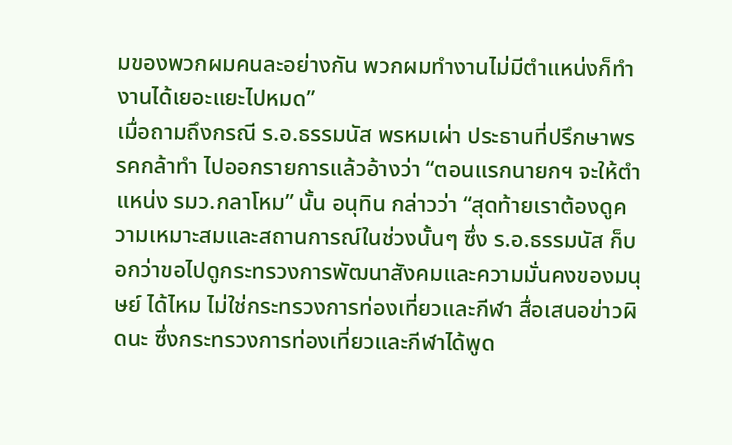มของพวกผมคนละอย่างกัน พวกผมทำงานไม่มีตำแหน่งก็ทำงานได้เยอะแยะไปหมด”
เมื่อถามถึงกรณี ร.อ.ธรรมนัส พรหมเผ่า ประธานที่ปรึกษาพรรคกล้าทำ ไปออกรายการแล้วอ้างว่า “ตอนแรกนายกฯ จะให้ตำแหน่ง รมว.กลาโหม” นั้น อนุทิน กล่าวว่า “สุดท้ายเราต้องดูความเหมาะสมและสถานการณ์ในช่วงนั้นๆ ซึ่ง ร.อ.ธรรมนัส ก็บอกว่าขอไปดูกระทรวงการพัฒนาสังคมและความมั่นคงของมนุษย์ ได้ไหม ไม่ใช่กระทรวงการท่องเที่ยวและกีฬา สื่อเสนอข่าวผิดนะ ซึ่งกระทรวงการท่องเที่ยวและกีฬาได้พูด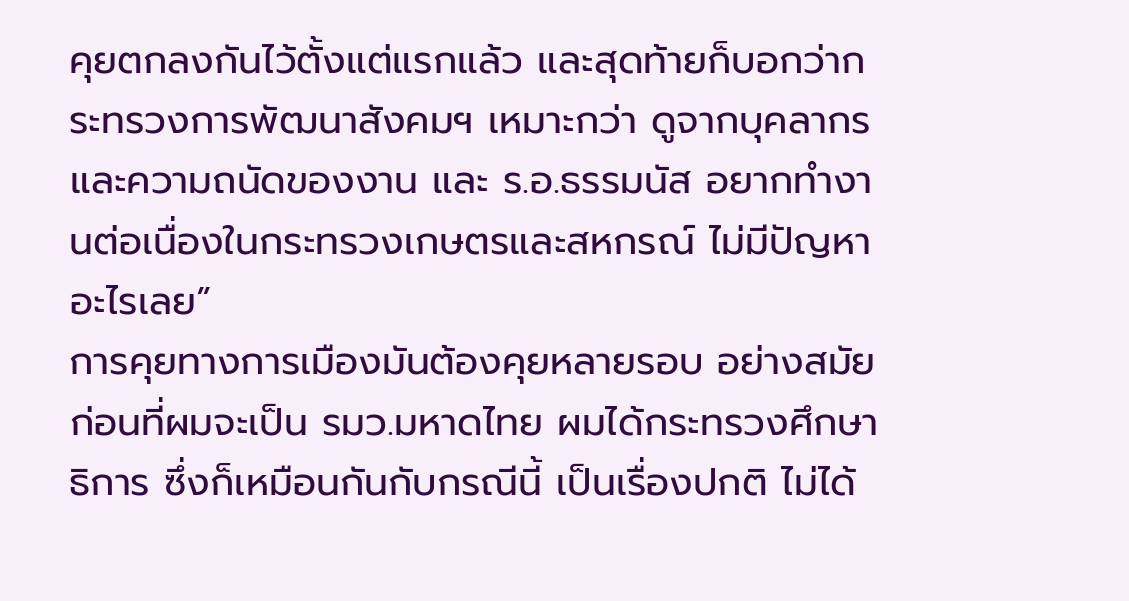คุยตกลงกันไว้ตั้งแต่แรกแล้ว และสุดท้ายก็บอกว่ากระทรวงการพัฒนาสังคมฯ เหมาะกว่า ดูจากบุคลากรและความถนัดของงาน และ ร.อ.ธรรมนัส อยากทำงานต่อเนื่องในกระทรวงเกษตรและสหกรณ์ ไม่มีปัญหาอะไรเลย”
การคุยทางการเมืองมันต้องคุยหลายรอบ อย่างสมัยก่อนที่ผมจะเป็น รมว.มหาดไทย ผมได้กระทรวงศึกษาธิการ ซึ่งก็เหมือนกันกับกรณีนี้ เป็นเรื่องปกติ ไม่ได้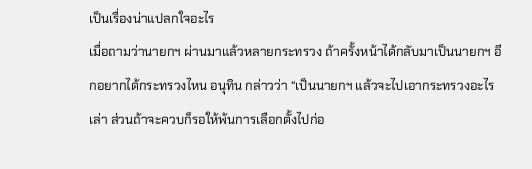เป็นเรื่องน่าแปลกใจอะไร
เมื่อถามว่านายกฯ ผ่านมาแล้วหลายกระทรวง ถ้าครั้งหน้าได้กลับมาเป็นนายกฯ อีกอยากได้กระทรวงไหน อนุทิน กล่าวว่า “เป็นนายกฯ แล้วจะไปเอากระทรวงอะไรเล่า ส่วนถ้าจะควบก็รอให้พ้นการเลือกตั้งไปก่อ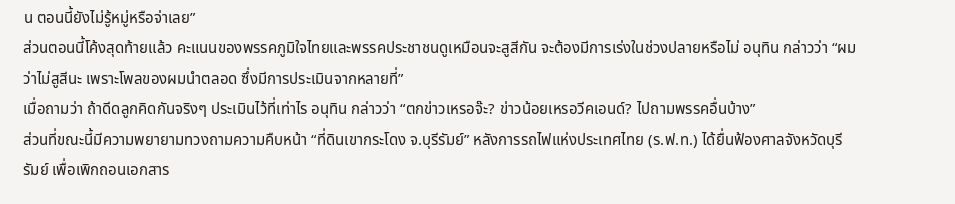น ตอนนี้ยังไม่รู้หมู่หรือจ่าเลย”
ส่วนตอนนี้โค้งสุดท้ายแล้ว คะแนนของพรรคภูมิใจไทยและพรรคประชาชนดูเหมือนจะสูสีกัน จะต้องมีการเร่งในช่วงปลายหรือไม่ อนุทิน กล่าวว่า “ผมว่าไม่สูสีนะ เพราะโพลของผมนำตลอด ซึ่งมีการประเมินจากหลายที่”
เมื่อถามว่า ถ้าดีดลูกคิดกันจริงๆ ประเมินไว้ที่เท่าไร อนุทิน กล่าวว่า “ตกข่าวเหรอจ๊ะ? ข่าวน้อยเหรอวีคเอนด์? ไปถามพรรคอื่นบ้าง”
ส่วนที่ขณะนี้มีความพยายามทวงถามความคืบหน้า “ที่ดินเขากระโดง จ.บุรีรัมย์” หลังการรถไฟแห่งประเทศไทย (ร.ฟ.ท.) ได้ยื่นฟ้องศาลจังหวัดบุรีรัมย์ เพื่อเพิกถอนเอกสาร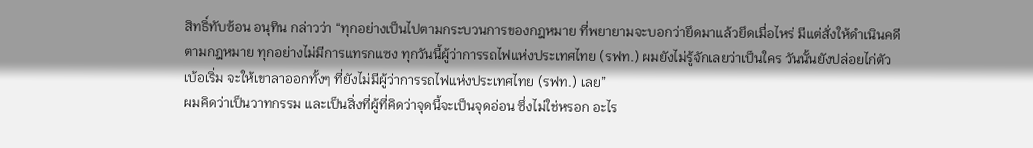สิทธิ์ทับซ้อน อนุทิน กล่าวว่า “ทุกอย่างเป็นไปตามกระบวนการของกฎหมาย ที่พยายามจะบอกว่ายึดมาแล้วยึดเมื่อไหร่ มีแต่สั่งให้ดำเนินคดีตามกฎหมาย ทุกอย่างไม่มีการแทรกแซง ทุกวันนี้ผู้ว่าการรถไฟแห่งประเทศไทย (รฟท.) ผมยังไม่รู้จักเลยว่าเป็นใคร วันนั้นยังปล่อยไก่ตัวเบ้อเริ่ม จะให้เขาลาออกทั้งๆ ที่ยังไม่มีผู้ว่าการรถไฟแห่งประเทศไทย (รฟท.) เลย”
ผมคิดว่าเป็นวาทกรรม และเป็นสิ่งที่ผู้ที่คิดว่าจุดนี้จะเป็นจุดอ่อน ซึ่งไม่ใช่หรอก อะไร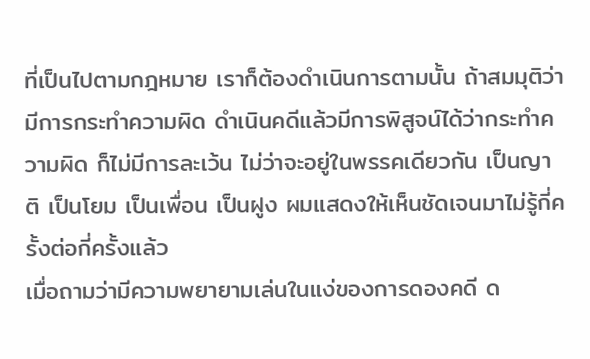ที่เป็นไปตามกฎหมาย เราก็ต้องดำเนินการตามนั้น ถ้าสมมุติว่ามีการกระทำความผิด ดำเนินคดีแล้วมีการพิสูจน์ได้ว่ากระทำความผิด ก็ไม่มีการละเว้น ไม่ว่าจะอยู่ในพรรคเดียวกัน เป็นญาติ เป็นโยม เป็นเพื่อน เป็นฝูง ผมแสดงให้เห็นชัดเจนมาไม่รู้กี่ครั้งต่อกี่ครั้งแล้ว
เมื่อถามว่ามีความพยายามเล่นในแง่ของการดองคดี ด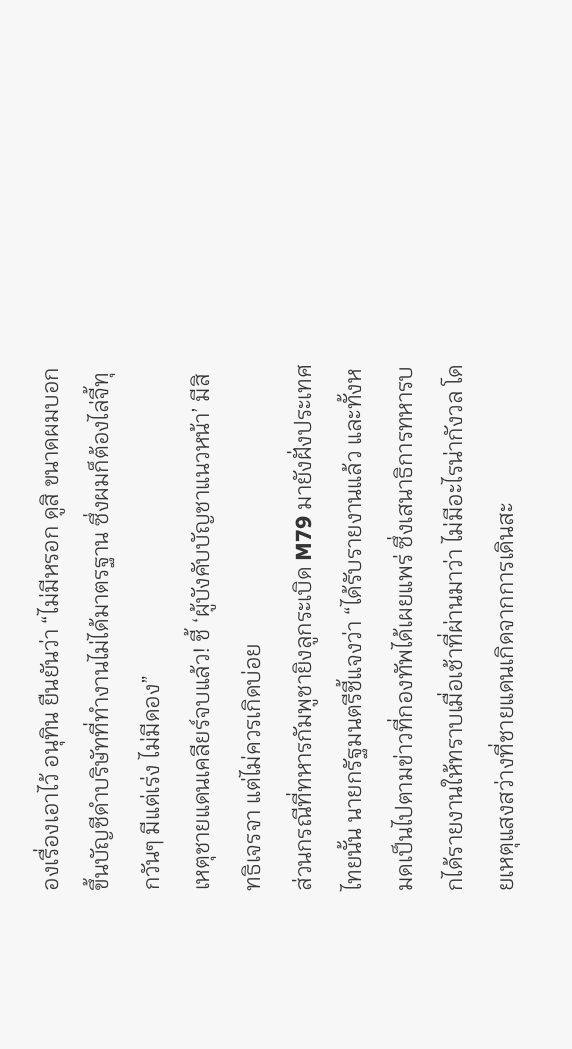องเรื่องเอาไว้ อนุทิน ยืนยันว่า “ไม่มีหรอก ดูสิ ขนาดผมบอกขึ้นบัญชีดำบริษัทที่ทำงานไม่ได้มาตรฐาน ซึ่งผมก็ต้องไล่จี้ทุกวันๆ มีแต่เร่ง ไม่มีดอง”
เหตุชายแดนเคลียร์จบแล้ว! ชี้ ‘ผู้บังคับบัญชาแนวหน้า’ มีสิทธิเจรจา แต่ไม่ควรเกิดบ่อย
ส่วนกรณีที่ทหารกัมพูชายิงลูกระเบิด M79 มายังฝั่งประเทศไทยนั้น นายกรัฐมนตรีชี้แจงว่า “ได้รับรายงานแล้ว และทั้งหมดเป็นไปตามข่าวที่กองทัพได้เผยแพร่ ซึ่งเสนาธิการทหารบกได้รายงานให้ทราบเมื่อเช้าที่ผ่านมาว่า ไม่มีอะไรน่ากังวล โดยเหตุแสงสว่างที่ชายแดนเกิดจากการเดินสะ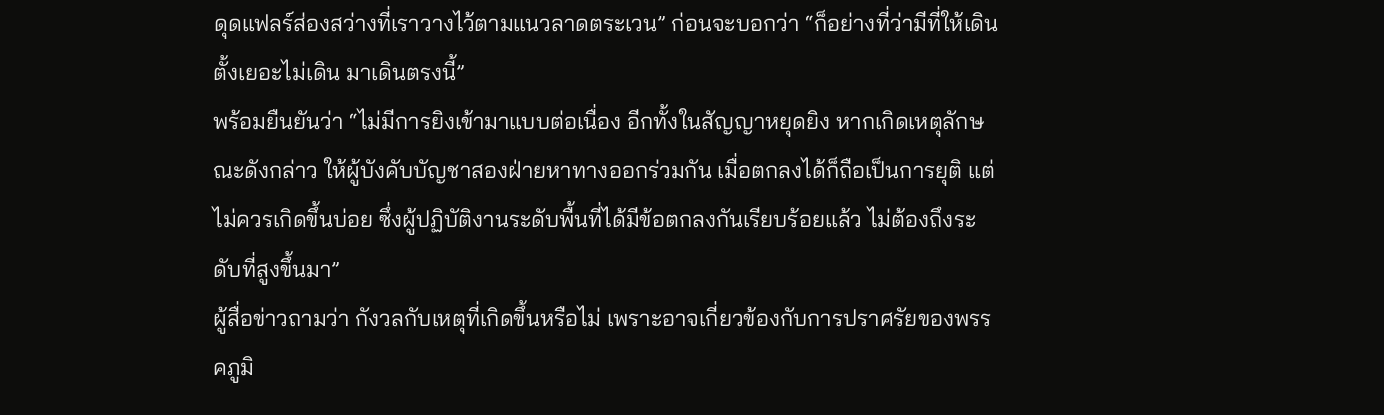ดุดแฟลร์ส่องสว่างที่เราวางไว้ตามแนวลาดตระเวน” ก่อนจะบอกว่า “ก็อย่างที่ว่ามีที่ให้เดินตั้งเยอะไม่เดิน มาเดินตรงนี้”
พร้อมยืนยันว่า “ไม่มีการยิงเข้ามาแบบต่อเนื่อง อีกทั้งในสัญญาหยุดยิง หากเกิดเหตุลักษณะดังกล่าว ให้ผู้บังคับบัญชาสองฝ่ายหาทางออกร่วมกัน เมื่อตกลงได้ก็ถือเป็นการยุติ แต่ไม่ควรเกิดขึ้นบ่อย ซึ่งผู้ปฏิบัติงานระดับพื้นที่ได้มีข้อตกลงกันเรียบร้อยแล้ว ไม่ต้องถึงระดับที่สูงขึ้นมา”
ผู้สื่อข่าวถามว่า กังวลกับเหตุที่เกิดขึ้นหรือไม่ เพราะอาจเกี่ยวข้องกับการปราศรัยของพรรคภูมิ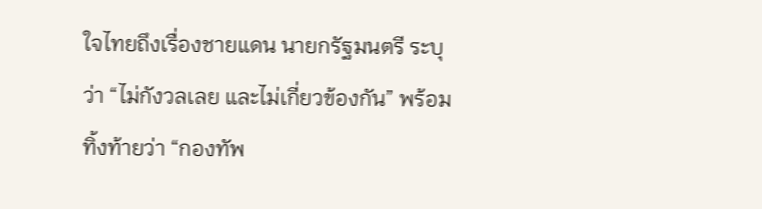ใจไทยถึงเรื่องชายแดน นายกรัฐมนตรี ระบุว่า “ไม่กังวลเลย และไม่เกี่ยวข้องกัน” พร้อมทิ้งท้ายว่า “กองทัพ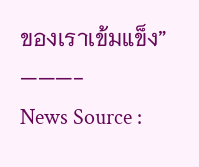ของเราเข้มแข็ง”
———-
News Source :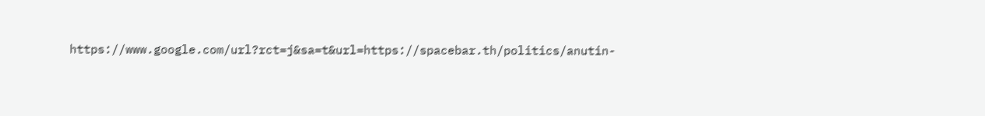https://www.google.com/url?rct=j&sa=t&url=https://spacebar.th/politics/anutin-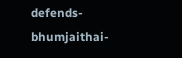defends-bhumjaithai-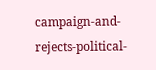campaign-and-rejects-political-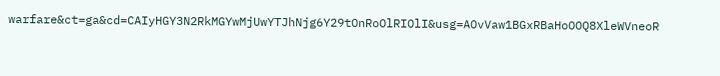warfare&ct=ga&cd=CAIyHGY3N2RkMGYwMjUwYTJhNjg6Y29tOnRoOlRIOlI&usg=AOvVaw1BGxRBaHoOOQ8XleWVneoR